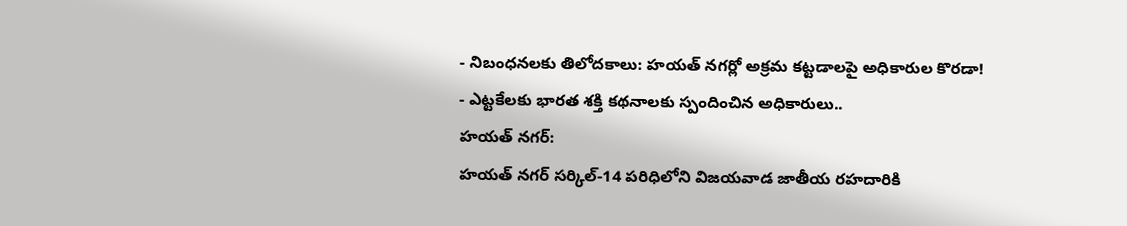- నిబంధనలకు తిలోదకాలు: హయత్ నగర్లో అక్రమ కట్టడాలపై అధికారుల కొరడా!
- ఎట్టకేలకు భారత శక్తి కథనాలకు స్పందించిన అధికారులు..
హయత్ నగర్:
హయత్ నగర్ సర్కిల్-14 పరిధిలోని విజయవాడ జాతీయ రహదారికి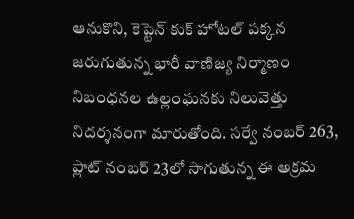ఆనుకొని, కెప్టెన్ కుక్ హోటల్ పక్కన జరుగుతున్న భారీ వాణిజ్య నిర్మాణం నిబంధనల ఉల్లంఘనకు నిలువెత్తు నిదర్శనంగా మారుతోంది. సర్వే నంబర్ 263, ప్లాట్ నంబర్ 23లో సాగుతున్న ఈ అక్రమ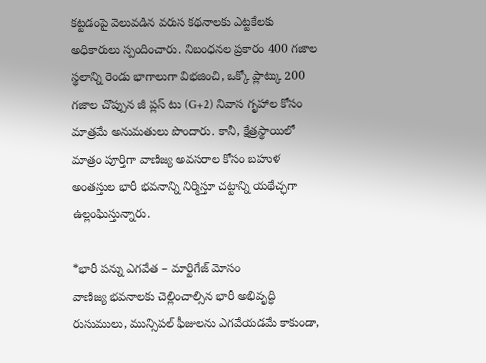కట్టడంపై వెలువడిన వరుస కథనాలకు ఎట్టకేలకు అధికారులు స్పందించారు. నిబంధనల ప్రకారం 400 గజాల స్థలాన్ని రెండు భాగాలుగా విభజించి, ఒక్కో ప్లాట్కు 200 గజాల చొప్పున జీ ప్లస్ టు (G+2) నివాస గృహాల కోసం మాత్రమే అనుమతులు పొందారు. కానీ, క్షేత్రస్థాయిలో మాత్రం పూర్తిగా వాణిజ్య అవసరాల కోసం బహుళ అంతస్తుల భారీ భవనాన్ని నిర్మిస్తూ చట్టాన్ని యథేచ్ఛగా ఉల్లంఘిస్తున్నారు.

*భారీ పన్ను ఎగవేత – మార్టిగేజ్ మోసం
వాణిజ్య భవనాలకు చెల్లించాల్సిన భారీ అభివృద్ధి రుసుములు, మున్సిపల్ ఫీజులను ఎగవేయడమే కాకుండా,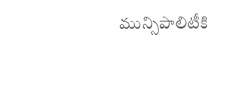మున్సిపాలిటీకి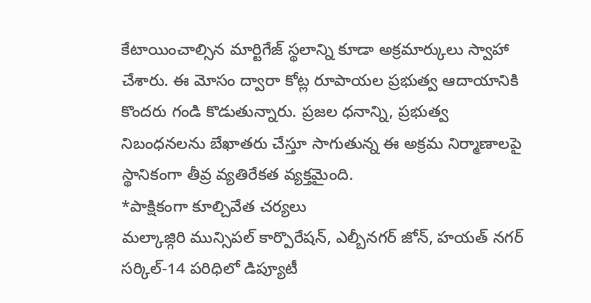కేటాయించాల్సిన మార్టిగేజ్ స్థలాన్ని కూడా అక్రమార్కులు స్వాహా చేశారు. ఈ మోసం ద్వారా కోట్ల రూపాయల ప్రభుత్వ ఆదాయానికి కొందరు గండి కొడుతున్నారు. ప్రజల ధనాన్ని, ప్రభుత్వ నిబంధనలను బేఖాతరు చేస్తూ సాగుతున్న ఈ అక్రమ నిర్మాణాలపై స్థానికంగా తీవ్ర వ్యతిరేకత వ్యక్తమైంది.
*పాక్షికంగా కూల్చివేత చర్యలు
మల్కాజ్గిరి మున్సిపల్ కార్పొరేషన్, ఎల్బీనగర్ జోన్, హయత్ నగర్ సర్కిల్-14 పరిధిలో డిప్యూటీ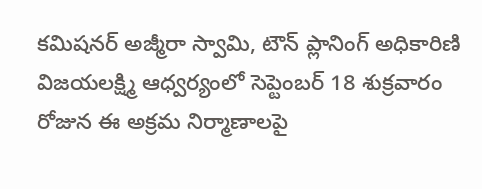కమిషనర్ అజ్మీరా స్వామి, టౌన్ ప్లానింగ్ అధికారిణి విజయలక్ష్మి ఆధ్వర్యంలో సెప్టెంబర్ 18 శుక్రవారం రోజున ఈ అక్రమ నిర్మాణాలపై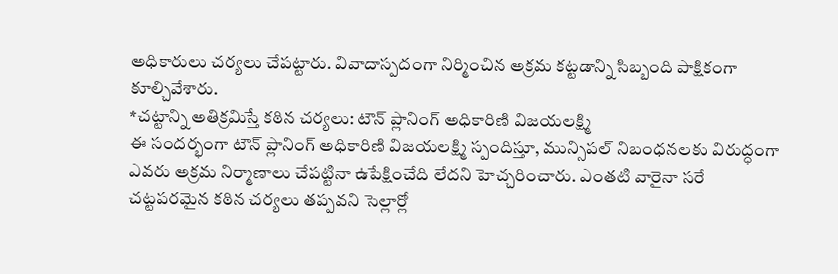అధికారులు చర్యలు చేపట్టారు. వివాదాస్పదంగా నిర్మించిన అక్రమ కట్టడాన్ని సిబ్బంది పాక్షికంగా కూల్చివేశారు.
*చట్టాన్ని అతిక్రమిస్తే కఠిన చర్యలు: టౌన్ ప్లానింగ్ అధికారిణి విజయలక్ష్మి
ఈ సందర్భంగా టౌన్ ప్లానింగ్ అధికారిణి విజయలక్ష్మి స్పందిస్తూ, మున్సిపల్ నిబంధనలకు విరుద్ధంగా ఎవరు అక్రమ నిర్మాణాలు చేపట్టినా ఉపేక్షించేది లేదని హెచ్చరించారు. ఎంతటి వారైనా సరే చట్టపరమైన కఠిన చర్యలు తప్పవని సెల్లార్లో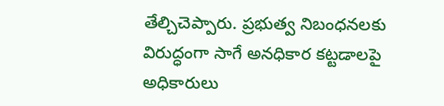తేల్చిచెప్పారు. ప్రభుత్వ నిబంధనలకు విరుద్ధంగా సాగే అనధికార కట్టడాలపై అధికారులు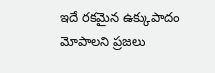ఇదే రకమైన ఉక్కుపాదం మోపాలని ప్రజలు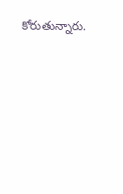కోరుతున్నారు.